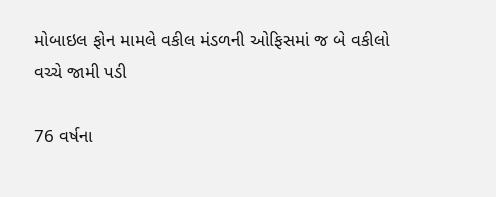મોબાઇલ ફોન મામલે વકીલ મંડળની ઓફિસમાં જ બે વકીલો વચ્ચે જામી પડી

76 વર્ષના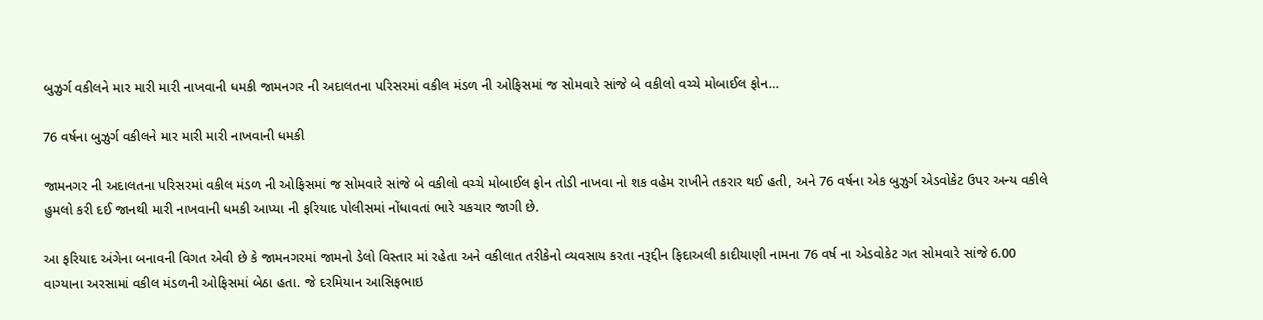બુઝુર્ગ વકીલને માર મારી મારી નાખવાની ધમકી જામનગર ની અદાલતના પરિસરમાં વકીલ મંડળ ની ઓફિસમાં જ સોમવારે સાંજે બે વકીલો વચ્ચે મોબાઈલ ફોન…

76 વર્ષના બુઝુર્ગ વકીલને માર મારી મારી નાખવાની ધમકી

જામનગર ની અદાલતના પરિસરમાં વકીલ મંડળ ની ઓફિસમાં જ સોમવારે સાંજે બે વકીલો વચ્ચે મોબાઈલ ફોન તોડી નાખવા નો શક વહેમ રાખીને તકરાર થઈ હતી, અને 76 વર્ષના એક બુઝુર્ગ એડવોકેટ ઉપર અન્ય વકીલે હુમલો કરી દઈ જાનથી મારી નાખવાની ધમકી આપ્યા ની ફરિયાદ પોલીસમાં નોંધાવતાં ભારે ચકચાર જાગી છે.

આ ફરિયાદ અંગેના બનાવની વિગત એવી છે કે જામનગરમાં જામનો ડેલો વિસ્તાર માં રહેતા અને વકીલાત તરીકેનો વ્યવસાય કરતા નરૂદ્દીન ફિદાઅલી કાદીયાણી નામના 76 વર્ષ ના એડવોકેટ ગત સોમવારે સાંજે 6.00 વાગ્યાના અરસામાં વકીલ મંડળની ઓફિસમાં બેઠા હતા. જે દરમિયાન આસિફભાઇ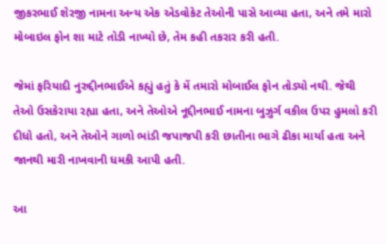જીકરભાઈ શેરજી નામના અન્ય એક એડવોકેટ તેઓની પાસે આવ્યા હતા, અને તમે મારો મોબાઇલ ફોન શા માટે તોડી નાખ્યો છે, તેમ કહી તકરાર કરી હતી.

જેમાં ફરિયાદી નુરુદ્દીનભાઈએ કહ્યું હતું કે મેં તમારો મોબાઈલ ફોન તોડ્યો નથી. જેથી તેઓ ઉસકેરાયા રહ્યા હતા, અને તેઓએ નૂદ્દીનભાઈ નામના બુઝુર્ગ વકીલ ઉપર હુમલો કરી દીધો હતો, અને તેઓને ગાળો ભાંડી જપાજપી કરી છાતીના ભાગે ઢીકા માર્યા હતા અને જાનથી મારી નાખવાની ધમકી આપી હતી.

આ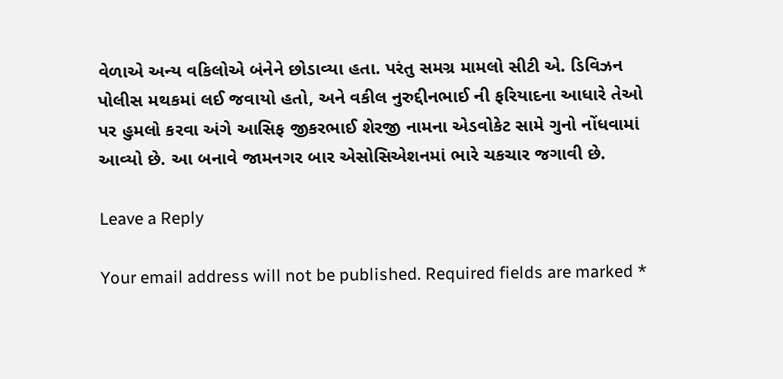વેળાએ અન્ય વકિલોએ બંનેને છોડાવ્યા હતા. પરંતુ સમગ્ર મામલો સીટી એ. ડિવિઝન પોલીસ મથકમાં લઈ જવાયો હતો, અને વકીલ નુરુદ્દીનભાઈ ની ફરિયાદના આધારે તેઓ પર હુમલો કરવા અંગે આસિફ જીકરભાઈ શેરજી નામના એડવોકેટ સામે ગુનો નોંધવામાં આવ્યો છે. આ બનાવે જામનગર બાર એસોસિએશનમાં ભારે ચકચાર જગાવી છે.

Leave a Reply

Your email address will not be published. Required fields are marked *